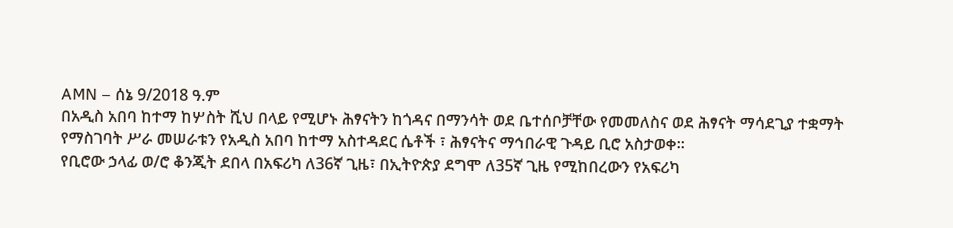AMN – ሰኔ 9/2018 ዓ.ም
በአዲስ አበባ ከተማ ከሦስት ሺህ በላይ የሚሆኑ ሕፃናትን ከጎዳና በማንሳት ወደ ቤተሰቦቻቸው የመመለስና ወደ ሕፃናት ማሳደጊያ ተቋማት የማስገባት ሥራ መሠራቱን የአዲስ አበባ ከተማ አስተዳደር ሴቶች ፣ ሕፃናትና ማኅበራዊ ጉዳይ ቢሮ አስታወቀ።
የቢሮው ኃላፊ ወ/ሮ ቆንጂት ደበላ በአፍሪካ ለ36ኛ ጊዜ፣ በኢትዮጵያ ደግሞ ለ35ኛ ጊዜ የሚከበረውን የአፍሪካ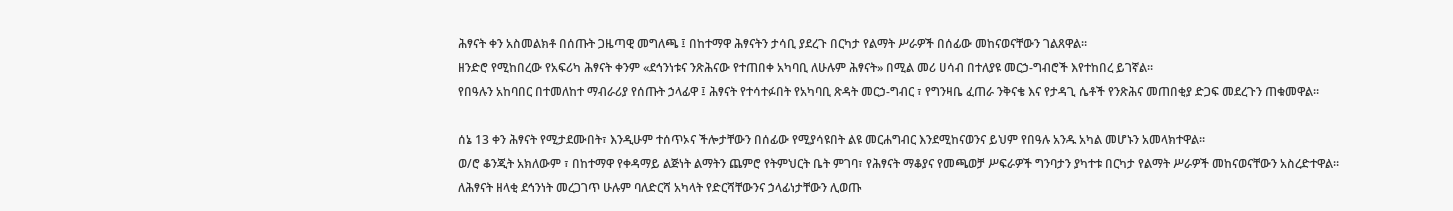ሕፃናት ቀን አስመልክቶ በሰጡት ጋዜጣዊ መግለጫ ፤ በከተማዋ ሕፃናትን ታሳቢ ያደረጉ በርካታ የልማት ሥራዎች በሰፊው መከናወናቸውን ገልጸዋል።
ዘንድሮ የሚከበረው የአፍሪካ ሕፃናት ቀንም «ደኅንነቱና ንጽሕናው የተጠበቀ አካባቢ ለሁሉም ሕፃናት» በሚል መሪ ሀሳብ በተለያዩ መርኃ-ግብሮች እየተከበረ ይገኛል።
የበዓሉን አከባበር በተመለከተ ማብራሪያ የሰጡት ኃላፊዋ ፤ ሕፃናት የተሳተፉበት የአካባቢ ጽዳት መርኃ-ግብር ፣ የግንዛቤ ፈጠራ ንቅናቄ እና የታዳጊ ሴቶች የንጽሕና መጠበቂያ ድጋፍ መደረጉን ጠቁመዋል።

ሰኔ 13 ቀን ሕፃናት የሚታደሙበት፣ እንዲሁም ተሰጥኦና ችሎታቸውን በሰፊው የሚያሳዩበት ልዩ መርሐግብር እንደሚከናወንና ይህም የበዓሉ አንዱ አካል መሆኑን አመላክተዋል።
ወ/ሮ ቆንጂት አክለውም ፣ በከተማዋ የቀዳማይ ልጅነት ልማትን ጨምሮ የትምህርት ቤት ምገባ፣ የሕፃናት ማቆያና የመጫወቻ ሥፍራዎች ግንባታን ያካተቱ በርካታ የልማት ሥራዎች መከናወናቸውን አስረድተዋል።
ለሕፃናት ዘላቂ ደኅንነት መረጋገጥ ሁሉም ባለድርሻ አካላት የድርሻቸውንና ኃላፊነታቸውን ሊወጡ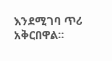እንደሚገባ ጥሪ አቅርበዋል።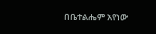በቤተልሔም አየነው